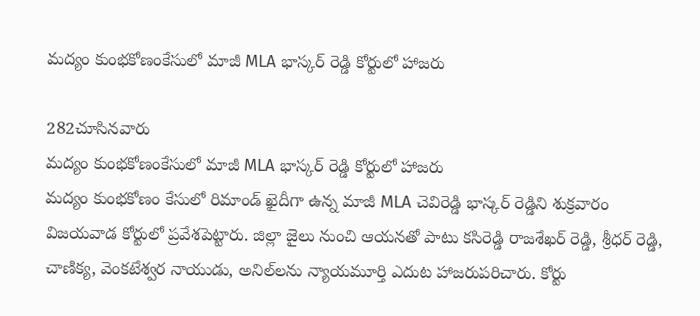మద్యం కుంభకోణంకేసులో మాజీ MLA భాస్కర్ రెడ్డి కోర్టులో హాజరు

282చూసినవారు
మద్యం కుంభకోణంకేసులో మాజీ MLA భాస్కర్ రెడ్డి కోర్టులో హాజరు
మద్యం కుంభకోణం కేసులో రిమాండ్ ఖైదీగా ఉన్న మాజీ MLA చెవిరెడ్డి భాస్కర్ రెడ్డిని శుక్రవారం విజయవాడ కోర్టులో ప్రవేశపెట్టారు. జిల్లా జైలు నుంచి ఆయనతో పాటు కసిరెడ్డి రాజశేఖర్ రెడ్డి, శ్రీధర్ రెడ్డి, చాణిక్య, వెంకటేశ్వర నాయుడు, అనిల్‌లను న్యాయమూర్తి ఎదుట హాజరుపరిచారు. కోర్టు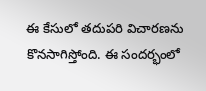ఈ కేసులో తదుపరి విచారణను కొనసాగిస్తోంది. ఈ సందర్భంలో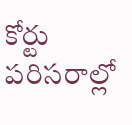కోర్టు పరిసరాల్లో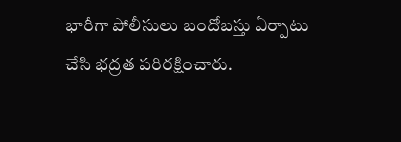భారీగా పోలీసులు బందోబస్తు ఏర్పాటు చేసి భద్రత పరిరక్షించారు.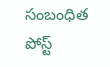సంబంధిత పోస్ట్